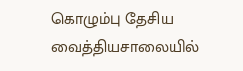கொழும்பு தேசிய வைத்தியசாலையில்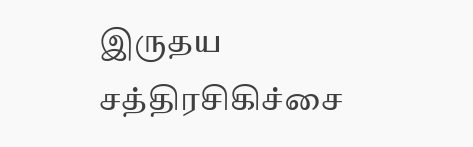இருதய சத்திரசிகிச்சை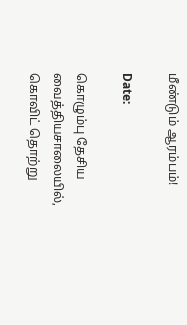மீண்டும் ஆரம்பம்!

Date:

கொழும்பு தேசிய வைத்தியசாலையில், கொவிட் தொற்று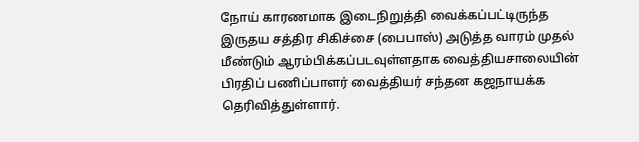நோய் காரணமாக இடைநிறுத்தி வைக்கப்பட்டிருந்த இருதய சத்திர சிகிச்சை (பைபாஸ்) அடுத்த வாரம் முதல் மீண்டும் ஆரம்பிக்கப்படவுள்ளதாக வைத்தியசாலையின் பிரதிப் பணிப்பாளர் வைத்தியர் சந்தன கஜநாயக்க தெரிவித்துள்ளார்.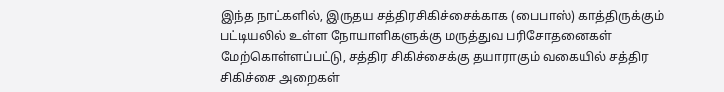இந்த நாட்களில், இருதய சத்திரசிகிச்சைக்காக (பைபாஸ்) காத்திருக்கும் பட்டியலில் உள்ள நோயாளிகளுக்கு மருத்துவ பரிசோதனைகள் மேற்கொள்ளப்பட்டு, சத்திர சிகிச்சைக்கு தயாராகும் வகையில் சத்திர சிகிச்சை அறைகள்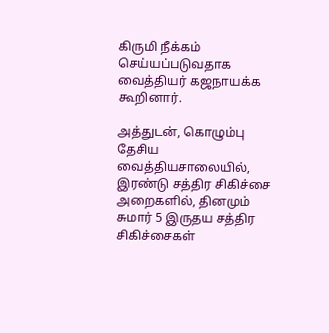கிருமி நீக்கம் செய்யப்படுவதாக வைத்தியர் கஜநாயக்க கூறினார்.

அத்துடன், கொழும்பு தேசிய வைத்தியசாலையில், இரண்டு சத்திர சிகிச்சை அறைகளில், தினமும் சுமார் 5 இருதய சத்திர சிகிச்சைகள்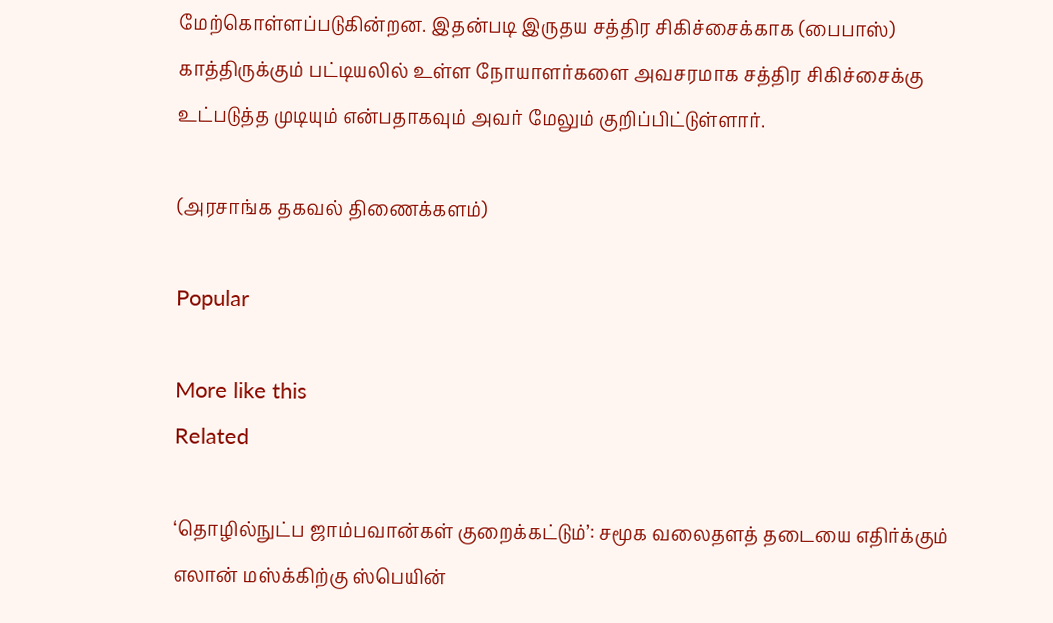மேற்கொள்ளப்படுகின்றன. இதன்படி இருதய சத்திர சிகிச்சைக்காக (பைபாஸ்) காத்திருக்கும் பட்டியலில் உள்ள நோயாளர்களை அவசரமாக சத்திர சிகிச்சைக்கு உட்படுத்த முடியும் என்பதாகவும் அவர் மேலும் குறிப்பிட்டுள்ளார்.

(அரசாங்க தகவல் திணைக்களம்)

Popular

More like this
Related

‘தொழில்நுட்ப ஜாம்பவான்கள் குறைக்கட்டும்’: சமூக வலைதளத் தடையை எதிர்க்கும் எலான் மஸ்க்கிற்கு ஸ்பெயின்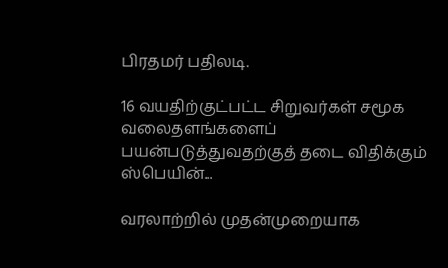பிரதமர் பதிலடி.

16 வயதிற்குட்பட்ட சிறுவர்கள் சமூக வலைதளங்களைப் பயன்படுத்துவதற்குத் தடை விதிக்கும் ஸ்பெயின்...

வரலாற்றில் முதன்முறையாக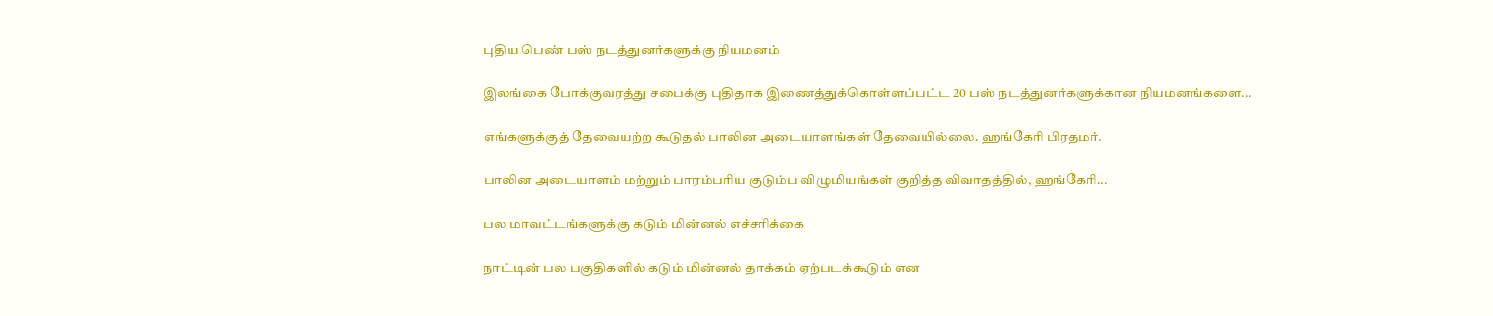புதிய பெண் பஸ் நடத்துனர்களுக்கு நியமனம்

இலங்கை போக்குவரத்து சபைக்கு புதிதாக இணைத்துக்கொள்ளப்பட்ட 20 பஸ் நடத்துனர்களுக்கான நியமனங்களை...

எங்களுக்குத் தேவையற்ற கூடுதல் பாலின அடையாளங்கள் தேவையில்லை. ஹங்கேரி பிரதமர்.

பாலின அடையாளம் மற்றும் பாரம்பரிய குடும்ப விழுமியங்கள் குறித்த விவாதத்தில், ஹங்கேரி...

பல மாவட்டங்களுக்கு கடும் மின்னல் எச்சரிக்கை

நாட்டின் பல பகுதிகளில் கடும் மின்னல் தாக்கம் ஏற்படக்கூடும் என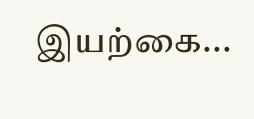இயற்கை...